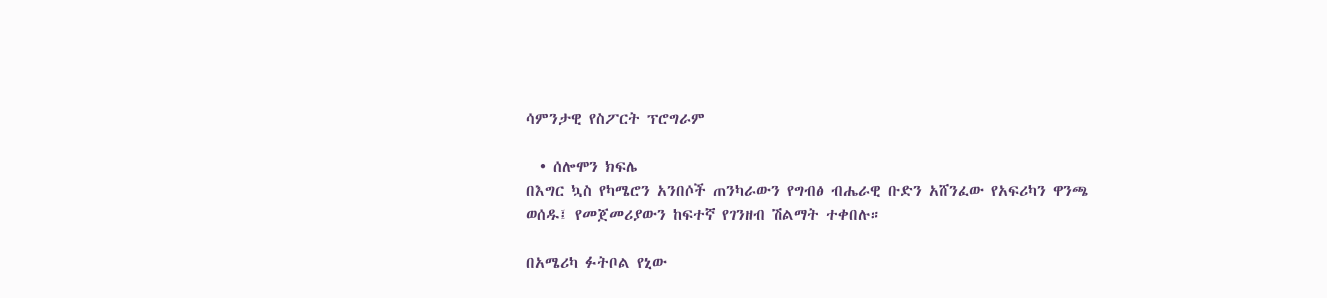ሳምንታዊ የስፖርት ፕሮግራም

  • ሰሎሞን ክፍሌ
በእግር ኳስ የካሜሮን አንበሶች ጠንካራውን የግብፅ ብሔራዊ ቡድን አሸንፈው የአፍሪካን ዋንጫ ወሰዱ፤ የመጀመሪያውን ከፍተኛ የገንዘብ ሽልማት ተቀበሉ።

በአሜሪካ ፉትቦል የኒው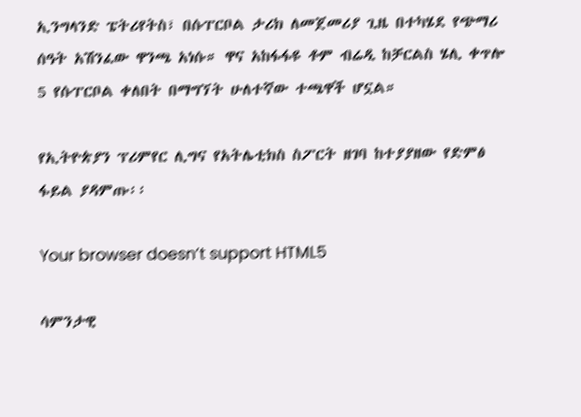ኢንግላንድ ፔትሪየትስ፣ በሱፐርቦል ታሪክ ለመጀመሪያ ጊዜ በተካሄደ የጭማሪ ሰዓት አሽንፈው ዋንጫ አነሱ። ዋና አከፋፋዩ ቶም ብሬዲ ከቻርልስ ሄሊ ቀጥሎ 5 የሱፐርቦል ቀለበት በማግኘት ሁለተኛው ተጫዋች ሆኗል።

የኢትዮጵያን ፕሪምየር ሊግና የአትሌቲክስ ስፖርት ዘገባ ከተያያዘው የድምፅ ፋይል ያዳምጡ፡፡

Your browser doesn’t support HTML5

ሳምንታዊ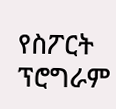የስፖርት ፕሮግራም